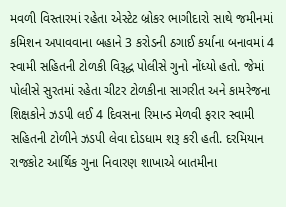મવળી વિસ્તારમાં રહેતા એસ્ટેટ બ્રોકર ભાગીદારો સાથે જમીનમાં કમિશન અપાવવાના બહાને 3 કરોડની ઠગાઈ કર્યાના બનાવમાં 4 સ્વામી સહિતની ટોળકી વિરૂદ્ધ પોલીસે ગુનો નોંધ્યો હતો. જેમાં પોલીસે સુરતમાં રહેતા ચીટર ટોળકીના સાગરીત અને કામરેજના શિક્ષકોને ઝડપી લઈ 4 દિવસના રિમાન્ડ મેળવી ફરાર સ્વામી સહિતની ટોળીને ઝડપી લેવા દોડધામ શરૂ કરી હતી. દરમિયાન રાજકોટ આર્થિક ગુના નિવારણ શાખાએ બાતમીના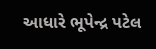આધારે ભૂપેન્દ્ર પટેલ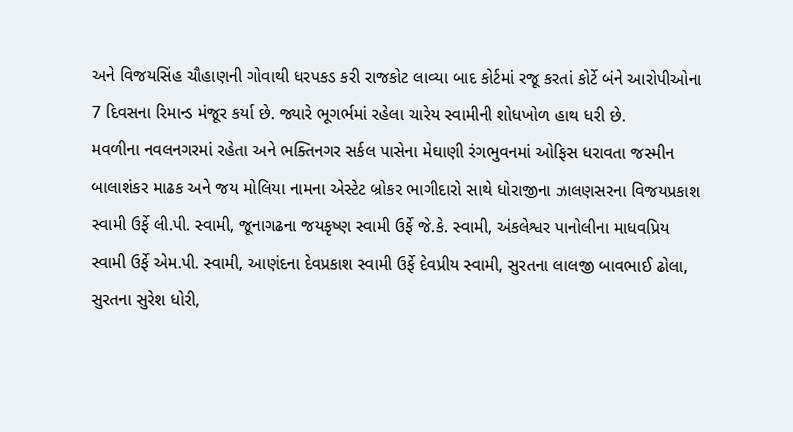અને વિજયસિંહ ચૌહાણની ગોવાથી ધરપકડ કરી રાજકોટ લાવ્યા બાદ કોર્ટમાં રજૂ કરતાં કોર્ટે બંને આરોપીઓના 7 દિવસના રિમાન્ડ મંજૂર કર્યા છે. જ્યારે ભૂગર્ભમાં રહેલા ચારેય સ્વામીની શોધખોળ હાથ ધરી છે.
મવળીના નવલનગરમાં રહેતા અને ભક્તિનગર સર્કલ પાસેના મેઘાણી રંગભુવનમાં ઓફિસ ધરાવતા જસ્મીન બાલાશંકર માઢક અને જય મોલિયા નામના એસ્ટેટ બ્રોકર ભાગીદારો સાથે ધોરાજીના ઝાલણસરના વિજયપ્રકાશ સ્વામી ઉર્ફે લી.પી. સ્વામી, જૂનાગઢના જયકૃષ્ણ સ્વામી ઉર્ફે જે.કે. સ્વામી, અંકલેશ્વર પાનોલીના માધવપ્રિય સ્વામી ઉર્ફે એમ.પી. સ્વામી, આણંદના દેવપ્રકાશ સ્વામી ઉર્ફે દેવપ્રીય સ્વામી, સુરતના લાલજી બાવભાઈ ઢોલા, સુરતના સુરેશ ધોરી,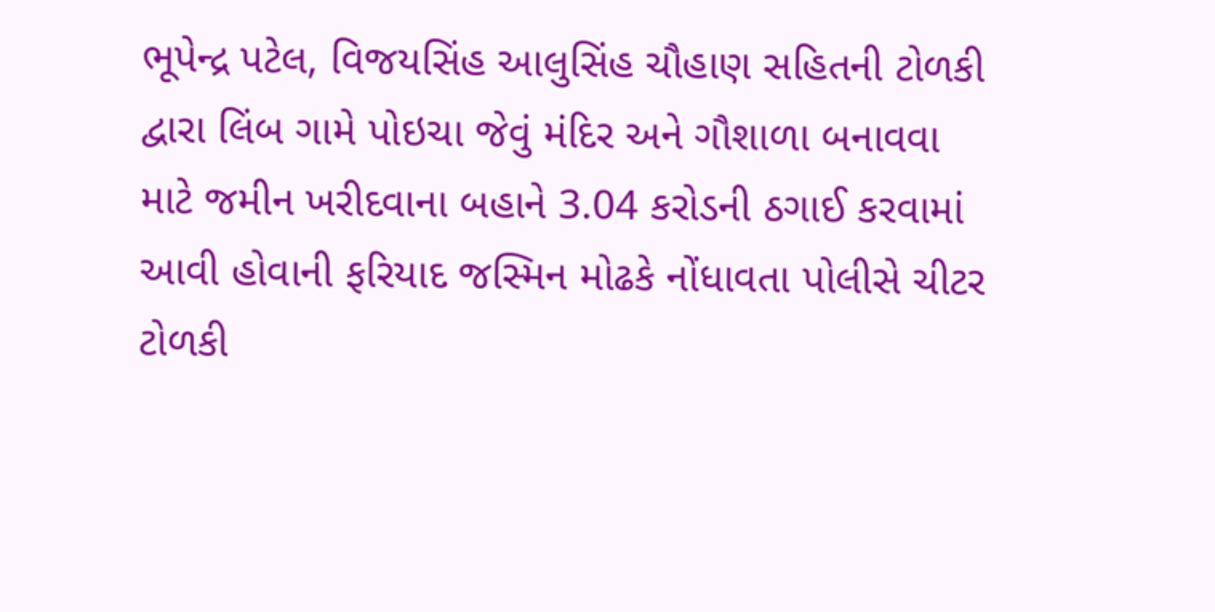ભૂપેન્દ્ર પટેલ, વિજયસિંહ આલુસિંહ ચૌહાણ સહિતની ટોળકી દ્વારા લિંબ ગામે પોઇચા જેવું મંદિર અને ગૌશાળા બનાવવા માટે જમીન ખરીદવાના બહાને 3.04 કરોડની ઠગાઈ કરવામાં આવી હોવાની ફરિયાદ જસ્મિન મોઢકે નોંધાવતા પોલીસે ચીટર ટોળકી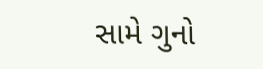સામે ગુનો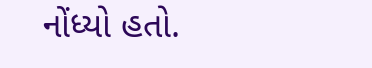નોંધ્યો હતો.